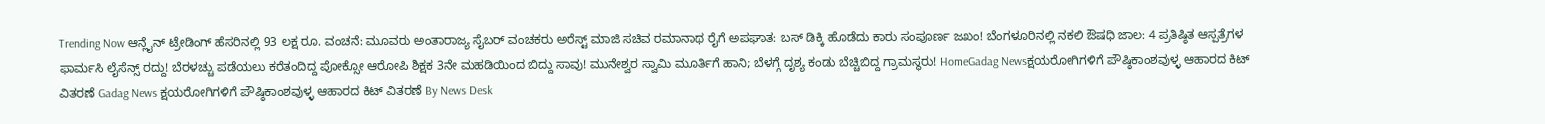Trending Now ಆನ್ಲೈನ್ ಟ್ರೇಡಿಂಗ್ ಹೆಸರಿನಲ್ಲಿ 93 ಲಕ್ಷ ರೂ. ವಂಚನೆ: ಮೂವರು ಅಂತಾರಾಜ್ಯ ಸೈಬರ್ ವಂಚಕರು ಅರೆಸ್ಟ್ ಮಾಜಿ ಸಚಿವ ರಮಾನಾಥ ರೈಗೆ ಅಪಘಾತ: ಬಸ್ ಡಿಕ್ಕಿ ಹೊಡೆದು ಕಾರು ಸಂಪೂರ್ಣ ಜಖಂ! ಬೆಂಗಳೂರಿನಲ್ಲಿ ನಕಲಿ ಔಷಧಿ ಜಾಲ: 4 ಪ್ರತಿಷ್ಠಿತ ಆಸ್ಪತ್ರೆಗಳ ಫಾರ್ಮಸಿ ಲೈಸೆನ್ಸ್ ರದ್ದು! ಬೆರಳಚ್ಚು ಪಡೆಯಲು ಕರೆತಂದಿದ್ದ ಪೋಕ್ಸೋ ಆರೋಪಿ ಶಿಕ್ಷಕ 3ನೇ ಮಹಡಿಯಿಂದ ಬಿದ್ದು ಸಾವು! ಮುನೇಶ್ವರ ಸ್ವಾಮಿ ಮೂರ್ತಿಗೆ ಹಾನಿ; ಬೆಳಗ್ಗೆ ದೃಶ್ಯ ಕಂಡು ಬೆಚ್ಚಿಬಿದ್ದ ಗ್ರಾಮಸ್ಥರು! HomeGadag Newsಕ್ಷಯರೋಗಿಗಳಿಗೆ ಪೌಷ್ಠಿಕಾಂಶವುಳ್ಳ ಆಹಾರದ ಕಿಟ್ ವಿತರಣೆ Gadag News ಕ್ಷಯರೋಗಿಗಳಿಗೆ ಪೌಷ್ಠಿಕಾಂಶವುಳ್ಳ ಆಹಾರದ ಕಿಟ್ ವಿತರಣೆ By News Desk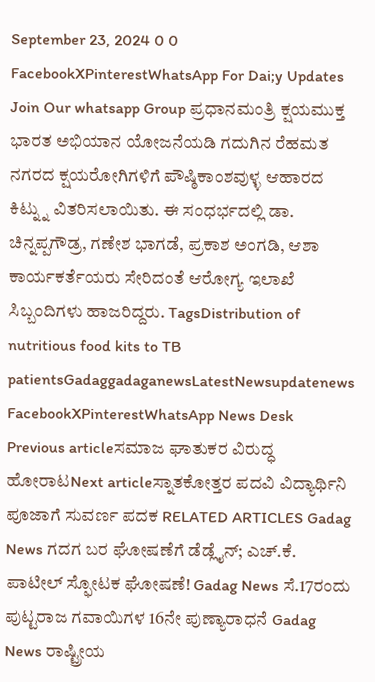September 23, 2024 0 0 FacebookXPinterestWhatsApp For Dai;y Updates Join Our whatsapp Group ಪ್ರಧಾನಮಂತ್ರಿ ಕ್ಷಯಮುಕ್ತ ಭಾರತ ಅಭಿಯಾನ ಯೋಜನೆಯಡಿ ಗದುಗಿನ ರೆಹಮತ ನಗರದ ಕ್ಷಯರೋಗಿಗಳಿಗೆ ಪೌಷ್ಠಿಕಾಂಶವುಳ್ಳ ಆಹಾರದ ಕಿಟ್ನ್ನು ವಿತರಿಸಲಾಯಿತು. ಈ ಸಂಧರ್ಭದಲ್ಲಿ ಡಾ. ಚಿನ್ನಪ್ಪಗೌಡ್ರ, ಗಣೇಶ ಭಾಗಡೆ, ಪ್ರಕಾಶ ಅಂಗಡಿ, ಆಶಾ ಕಾರ್ಯಕರ್ತೆಯರು ಸೇರಿದಂತೆ ಆರೋಗ್ಯ ಇಲಾಖೆ ಸಿಬ್ಬಂದಿಗಳು ಹಾಜರಿದ್ದರು. TagsDistribution of nutritious food kits to TB patientsGadaggadaganewsLatestNewsupdatenews FacebookXPinterestWhatsApp News Desk Previous articleಸಮಾಜ ಘಾತುಕರ ವಿರುದ್ಧ ಹೋರಾಟNext articleಸ್ನಾತಕೋತ್ತರ ಪದವಿ ವಿದ್ಯಾರ್ಥಿನಿ ಪೂಜಾಗೆ ಸುವರ್ಣ ಪದಕ RELATED ARTICLES Gadag News ಗದಗ ಬರ ಘೋಷಣೆಗೆ ಡೆಡ್ಲೈನ್; ಎಚ್.ಕೆ. ಪಾಟೀಲ್ ಸ್ಫೋಟಕ ಘೋಷಣೆ! Gadag News ಸೆ.17ರಂದು ಪುಟ್ಟರಾಜ ಗವಾಯಿಗಳ 16ನೇ ಪುಣ್ಯಾರಾಧನೆ Gadag News ರಾಷ್ಟ್ರೀಯ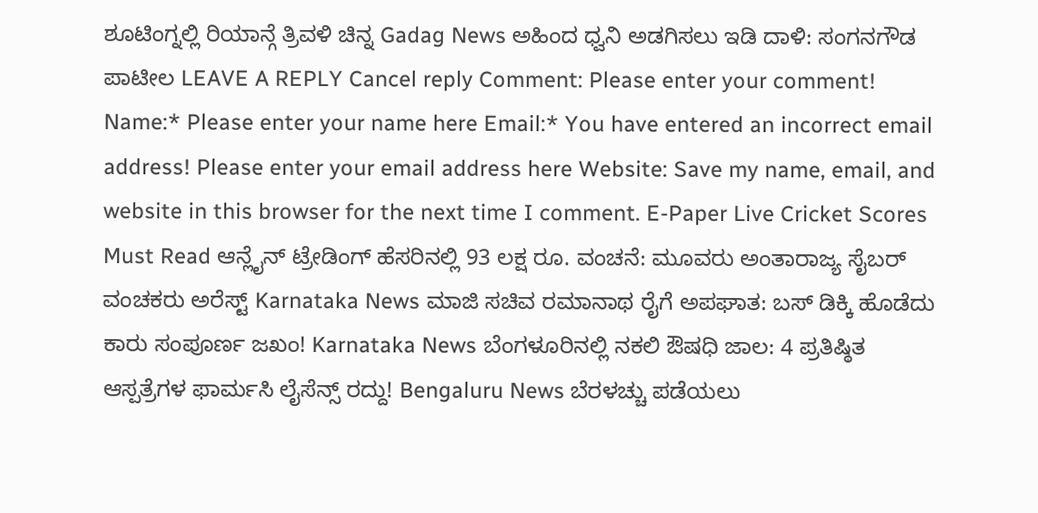ಶೂಟಿಂಗ್ನಲ್ಲಿ ರಿಯಾನ್ಗೆ ತ್ರಿವಳಿ ಚಿನ್ನ Gadag News ಅಹಿಂದ ಧ್ವನಿ ಅಡಗಿಸಲು ಇಡಿ ದಾಳಿ: ಸಂಗನಗೌಡ ಪಾಟೀಲ LEAVE A REPLY Cancel reply Comment: Please enter your comment! Name:* Please enter your name here Email:* You have entered an incorrect email address! Please enter your email address here Website: Save my name, email, and website in this browser for the next time I comment. E-Paper Live Cricket Scores Must Read ಆನ್ಲೈನ್ ಟ್ರೇಡಿಂಗ್ ಹೆಸರಿನಲ್ಲಿ 93 ಲಕ್ಷ ರೂ. ವಂಚನೆ: ಮೂವರು ಅಂತಾರಾಜ್ಯ ಸೈಬರ್ ವಂಚಕರು ಅರೆಸ್ಟ್ Karnataka News ಮಾಜಿ ಸಚಿವ ರಮಾನಾಥ ರೈಗೆ ಅಪಘಾತ: ಬಸ್ ಡಿಕ್ಕಿ ಹೊಡೆದು ಕಾರು ಸಂಪೂರ್ಣ ಜಖಂ! Karnataka News ಬೆಂಗಳೂರಿನಲ್ಲಿ ನಕಲಿ ಔಷಧಿ ಜಾಲ: 4 ಪ್ರತಿಷ್ಠಿತ ಆಸ್ಪತ್ರೆಗಳ ಫಾರ್ಮಸಿ ಲೈಸೆನ್ಸ್ ರದ್ದು! Bengaluru News ಬೆರಳಚ್ಚು ಪಡೆಯಲು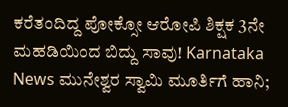ಕರೆತಂದಿದ್ದ ಪೋಕ್ಸೋ ಆರೋಪಿ ಶಿಕ್ಷಕ 3ನೇ ಮಹಡಿಯಿಂದ ಬಿದ್ದು ಸಾವು! Karnataka News ಮುನೇಶ್ವರ ಸ್ವಾಮಿ ಮೂರ್ತಿಗೆ ಹಾನಿ;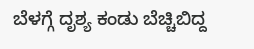ಬೆಳಗ್ಗೆ ದೃಶ್ಯ ಕಂಡು ಬೆಚ್ಚಿಬಿದ್ದ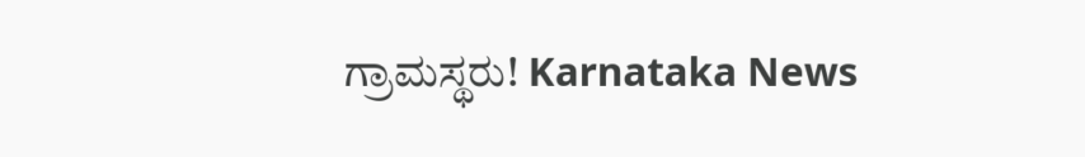ಗ್ರಾಮಸ್ಥರು! Karnataka News